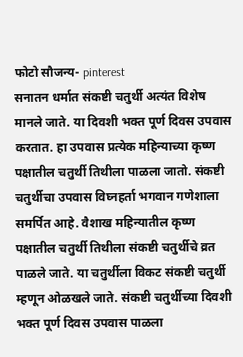फोटो सौजन्य- pinterest
सनातन धर्मात संकष्टी चतुर्थी अत्यंत विशेष मानले जाते. या दिवशी भक्त पूर्ण दिवस उपवास करतात. हा उपवास प्रत्येक महिन्याच्या कृष्ण पक्षातील चतुर्थी तिथीला पाळला जातो. संकष्टी चतुर्थीचा उपवास विघ्नहर्ता भगवान गणेशाला समर्पित आहे. वैशाख महिन्यातील कृष्ण पक्षातील चतुर्थी तिथीला संकष्टी चतुर्थीचे व्रत पाळले जाते. या चतुर्थीला विकट संकष्टी चतुर्थी म्हणून ओळखले जाते. संकष्टी चतुर्थीच्या दिवशी भक्त पूर्ण दिवस उपवास पाळला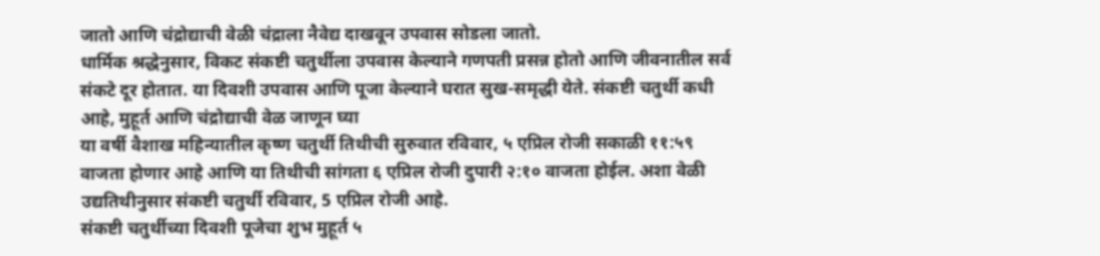जातो आणि चंद्रोद्याची वेळी चंद्राला नैवेद्य दाखवून उपवास सोडला जातो.
धार्मिक श्रद्धेनुसार, विकट संकष्टी चतुर्थीला उपवास केल्याने गणपती प्रसन्न होतो आणि जीवनातील सर्व संकटे दूर होतात. या दिवशी उपवास आणि पूजा केल्याने घरात सुख-समृद्धी येते. संकष्टी चतुर्थी कधी आहे, मुहूर्त आणि चंद्रोद्याची वेळ जाणून घ्या
या वर्षी वैशाख महिन्यातील कृष्ण चतुर्थी तिथीची सुरुवात रविवार, ५ एप्रिल रोजी सकाळी ११:५९ वाजता होणार आहे आणि या तिथीची सांगता ६ एप्रिल रोजी दुपारी २:१० वाजता होईल. अशा वेळी उद्यतिथीनुसार संकष्टी चतुर्थी रविवार, 5 एप्रिल रोजी आहे.
संकष्टी चतुर्थीच्या दिवशी पूजेचा शुभ मुहूर्त ५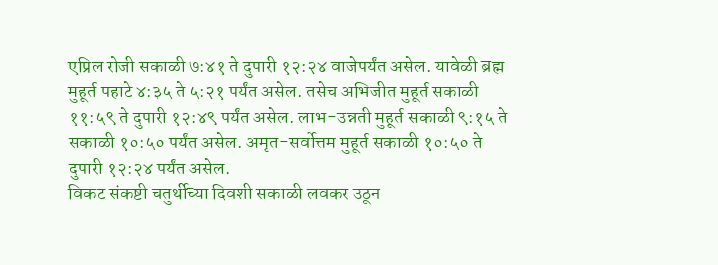एप्रिल रोजी सकाळी ७:४१ ते दुपारी १२:२४ वाजेपर्यंत असेल. यावेळी ब्रह्म मुहूर्त पहाटे ४:३५ ते ५:२१ पर्यंत असेल. तसेच अभिजीत मुहूर्त सकाळी ११:५९ ते दुपारी १२:४९ पर्यंत असेल. लाभ-उन्नती मुहूर्त सकाळी ९:१५ ते सकाळी १०:५० पर्यंत असेल. अमृत-सर्वोत्तम मुहूर्त सकाळी १०:५० ते दुपारी १२:२४ पर्यंत असेल.
विकट संकष्टी चतुर्थीच्या दिवशी सकाळी लवकर उठून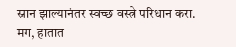स्नान झाल्यानंतर स्वच्छ वस्त्रे परिधान करा. मग, हातात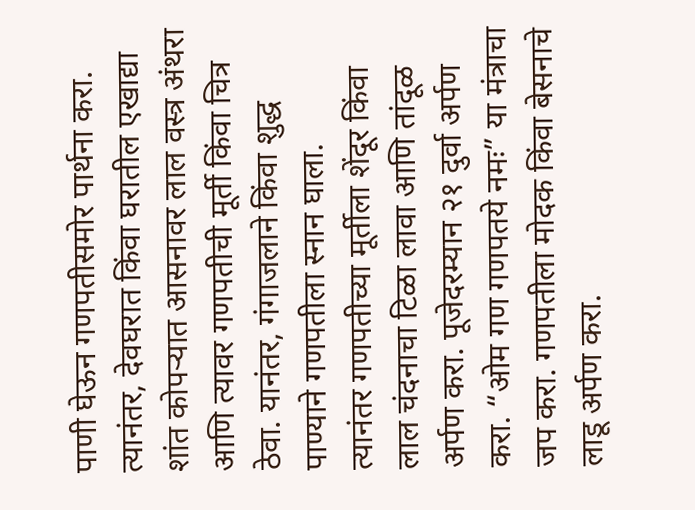पाणी घेऊन गणपतीसमोर पार्थना करा. त्यानंतर, देवघरात किंवा घरातील एखाद्या शांत कोपऱ्यात आसनावर लाल वस्त्र अंथरा आणि त्यावर गणपतीची मूर्ती किंवा चित्र ठेवा. यानंतर, गंगाजलाने किंवा शुद्ध पाण्याने गणपतीला स्नान घाला.
त्यानंतर गणपतीच्या मूर्तीला शेंदूर किंवा लाल चंदनाचा टिळा लावा आणि तांदूळ अर्पण करा. पूजेदरम्यान २१ दुर्वा अर्पण करा. “ओम गण गणपतये नमः” या मंत्राचा जप करा. गणपतीला मोदक किंवा बेसनाचे लाडू अर्पण करा.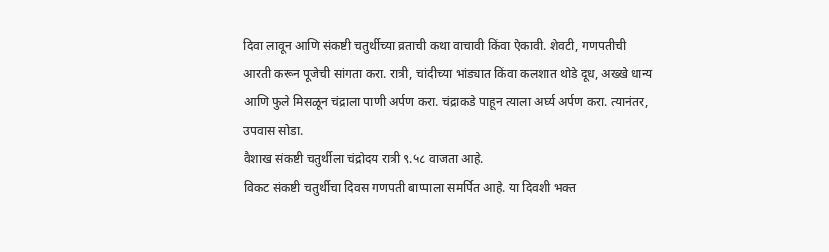दिवा लावून आणि संकष्टी चतुर्थीच्या व्रताची कथा वाचावी किंवा ऐकावी. शेवटी, गणपतीची आरती करून पूजेची सांगता करा. रात्री, चांदीच्या भांड्यात किंवा कलशात थोडे दूध, अख्खे धान्य आणि फुले मिसळून चंद्राला पाणी अर्पण करा. चंद्राकडे पाहून त्याला अर्घ्य अर्पण करा. त्यानंतर, उपवास सोडा.
वैशाख संकष्टी चतुर्थीला चंद्रोदय रात्री ९.५८ वाजता आहे.
विकट संकष्टी चतुर्थीचा दिवस गणपती बाप्पाला समर्पित आहे. या दिवशी भक्त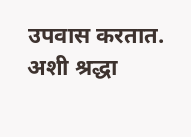उपवास करतात. अशी श्रद्धा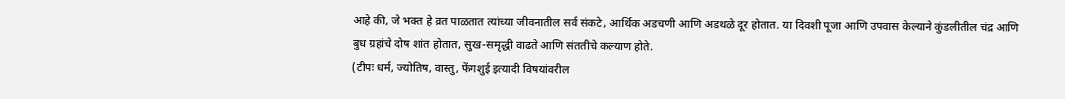आहे की, जे भक्त हे व्रत पाळतात त्यांच्या जीवनातील सर्व संकटे, आर्थिक अडचणी आणि अडथळे दूर होतात. या दिवशी पूजा आणि उपवास केल्याने कुंडलीतील चंद्र आणि बुध ग्रहांचे दोष शांत होतात, सुख-समृद्धी वाढते आणि संततीचे कल्याण होते.
(टीपः धर्म, ज्योतिष, वास्तु, फेंगशुई इत्यादी विषयांवरील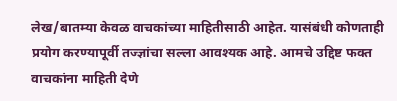लेख/बातम्या केवळ वाचकांच्या माहितीसाठी आहेत. यासंबंधी कोणताही प्रयोग करण्यापूर्वी तज्ज्ञांचा सल्ला आवश्यक आहे. आमचे उद्दिष्ट फक्त वाचकांना माहिती देणे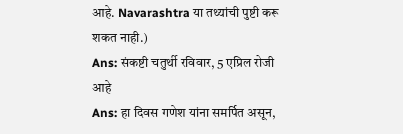आहे. Navarashtra या तथ्यांची पुष्टी करू शकत नाही.)
Ans: संकष्टी चतुर्थी रविवार, 5 एप्रिल रोजी आहे
Ans: हा दिवस गणेश यांना समर्पित असून,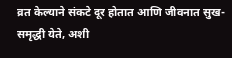व्रत केल्याने संकटे दूर होतात आणि जीवनात सुख-समृद्धी येते, अशी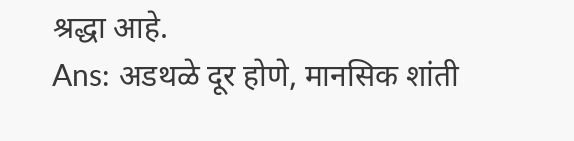श्रद्धा आहे.
Ans: अडथळे दूर होणे, मानसिक शांती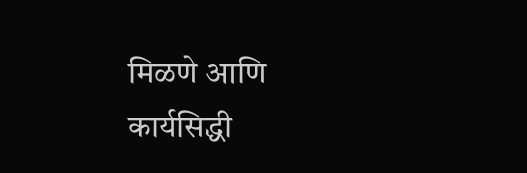मिळणे आणि कार्यसिद्धी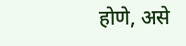होणे, असे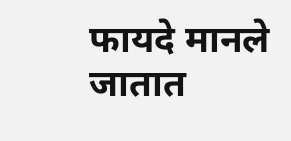फायदे मानले जातात